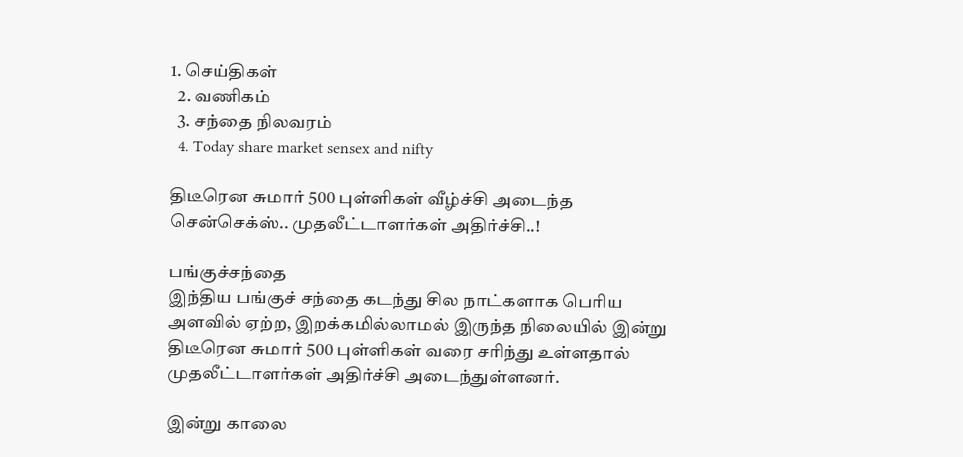1. செய்திகள்
  2. வ‌ணிக‌ம்
  3. சந்தை நிலவரம்
  4. Today share market sensex and nifty

திடீரென சுமார் 500 புள்ளிகள் வீழ்ச்சி அடைந்த சென்செக்ஸ்.. முதலீட்டாளர்கள் அதிர்ச்சி..!

பங்குச்சந்தை
இந்திய பங்குச் சந்தை கடந்து சில நாட்களாக பெரிய அளவில் ஏற்ற, இறக்கமில்லாமல் இருந்த நிலையில் இன்று திடீரென சுமார் 500 புள்ளிகள் வரை சரிந்து உள்ளதால் முதலீட்டாளர்கள் அதிர்ச்சி அடைந்துள்ளனர்.

இன்று காலை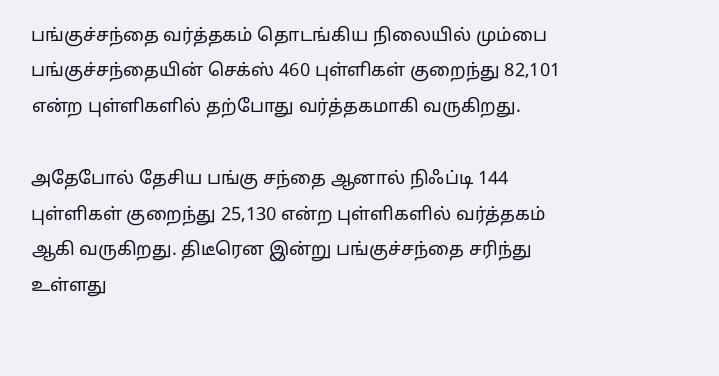பங்குச்சந்தை வர்த்தகம் தொடங்கிய நிலையில் மும்பை பங்குச்சந்தையின் செக்ஸ் 460 புள்ளிகள் குறைந்து 82,101 என்ற புள்ளிகளில் தற்போது வர்த்தகமாகி வருகிறது.

அதேபோல் தேசிய பங்கு சந்தை ஆனால் நிஃப்டி 144 புள்ளிகள் குறைந்து 25,130 என்ற புள்ளிகளில் வர்த்தகம் ஆகி வருகிறது. திடீரென இன்று பங்குச்சந்தை சரிந்து உள்ளது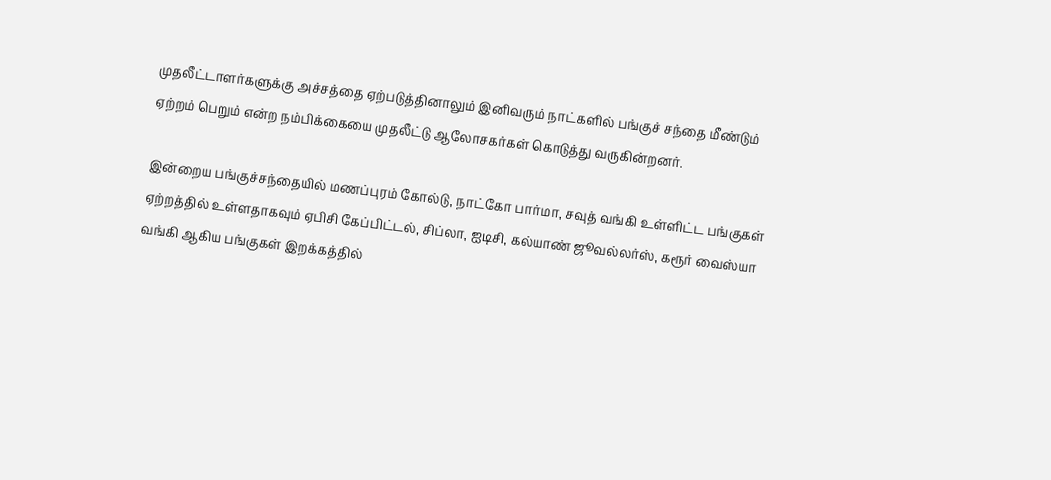முதலீட்டாளர்களுக்கு அச்சத்தை ஏற்படுத்தினாலும் இனிவரும் நாட்களில் பங்குச் சந்தை மீண்டும் ஏற்றம் பெறும் என்ற நம்பிக்கையை முதலீட்டு ஆலோசகர்கள் கொடுத்து வருகின்றனர்.

இன்றைய பங்குச்சந்தையில் மணப்புரம் கோல்டு, நாட்கோ பார்மா, சவுத் வங்கி உள்ளிட்ட பங்குகள் ஏற்றத்தில் உள்ளதாகவும் ஏபிசி கேப்பிட்டல், சிப்லா, ஐடிசி, கல்யாண் ஜூவல்லர்ஸ், கரூர் வைஸ்யா வங்கி ஆகிய பங்குகள் இறக்கத்தில்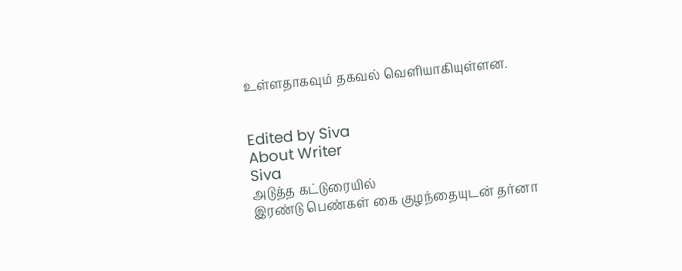உள்ளதாகவும் தகவல் வெளியாகியுள்ளன.


Edited by Siva
About Writer
Siva
அடுத்த கட்டுரையில்
இரண்டு பெண்கள் கை குழந்தையுடன் தர்னா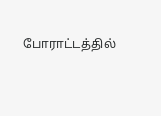போராட்டத்தில்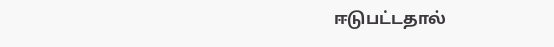ஈடுபட்டதால்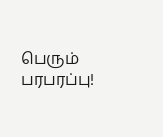பெரும் பரபரப்பு!